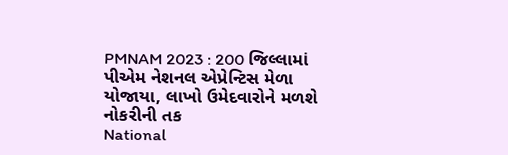PMNAM 2023 : 200 જિલ્લામાં પીએમ નેશનલ એપ્રેન્ટિસ મેળા યોજાયા, લાખો ઉમેદવારોને મળશે નોકરીની તક
National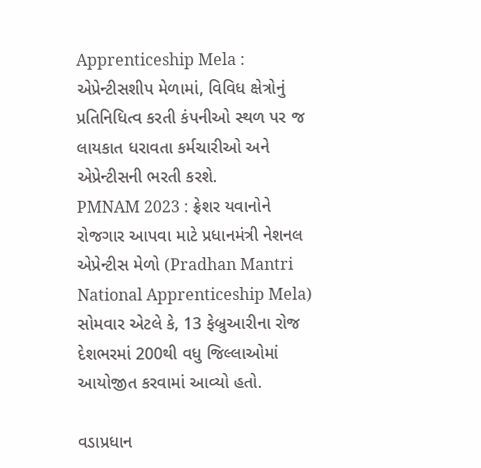Apprenticeship Mela : એપ્રેન્ટીસશીપ મેળામાં, વિવિધ ક્ષેત્રોનું પ્રતિનિધિત્વ કરતી કંપનીઓ સ્થળ પર જ લાયકાત ધરાવતા કર્મચારીઓ અને એપ્રેન્ટીસની ભરતી કરશે.
PMNAM 2023 : ફ્રેશર યવાનોને રોજગાર આપવા માટે પ્રધાનમંત્રી નેશનલ એપ્રેન્ટીસ મેળો (Pradhan Mantri National Apprenticeship Mela) સોમવાર એટલે કે, 13 ફેબ્રુઆરીના રોજ દેશભરમાં 200થી વધુ જિલ્લાઓમાં આયોજીત કરવામાં આવ્યો હતો.

વડાપ્રધાન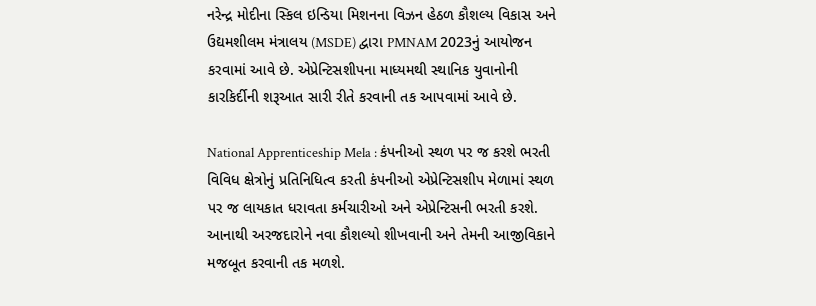નરેન્દ્ર મોદીના સ્કિલ ઇન્ડિયા મિશનના વિઝન હેઠળ કૌશલ્ય વિકાસ અને ઉદ્યમશીલમ મંત્રાલય (MSDE) દ્વારા PMNAM 2023નું આયોજન કરવામાં આવે છે. એપ્રેન્ટિસશીપના માધ્યમથી સ્થાનિક યુવાનોની કારકિર્દીની શરૂઆત સારી રીતે કરવાની તક આપવામાં આવે છે.

National Apprenticeship Mela : કંપનીઓ સ્થળ પર જ કરશે ભરતી
વિવિધ ક્ષેત્રોનું પ્રતિનિધિત્વ કરતી કંપનીઓ એપ્રેન્ટિસશીપ મેળામાં સ્થળ પર જ લાયકાત ધરાવતા કર્મચારીઓ અને એપ્રેન્ટિસની ભરતી કરશે. આનાથી અરજદારોને નવા કૌશલ્યો શીખવાની અને તેમની આજીવિકાને મજબૂત કરવાની તક મળશે.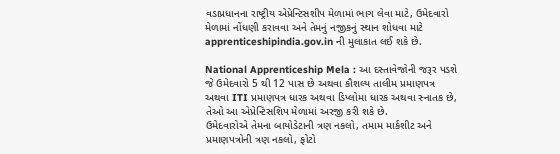વડાપ્રધાનના રાષ્ટ્રીય એપ્રેન્ટિસશીપ મેળામાં ભાગ લેવા માટે, ઉમેદવારો મેળામાં નોંધણી કરાવવા અને તેમનું નજીકનું સ્થાન શોધવા માટે apprenticeshipindia.gov.in ની મુલાકાત લઈ શકે છે.

National Apprenticeship Mela : આ દસ્તાવેજોની જરૂર પડશે
જે ઉમેદવારો 5 થી 12 પાસ છે અથવા કૌશલ્ય તાલીમ પ્રમાણપત્ર અથવા ITI પ્રમાણપત્ર ધારક અથવા ડિપ્લોમા ધારક અથવા સ્નાતક છે, તેઓ આ એપ્રેન્ટિસશિપ મેળામાં અરજી કરી શકે છે.
ઉમેદવારોએ તેમના બાયોડેટાની ત્રણ નકલો, તમામ માર્કશીટ અને પ્રમાણપત્રોની ત્રણ નકલો, ફોટો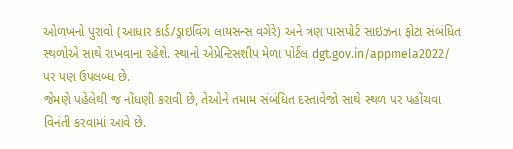ઓળખનો પુરાવો (આધાર કાર્ડ/ડ્રાઇવિંગ લાયસન્સ વગેરે) અને ત્રણ પાસપોર્ટ સાઇઝના ફોટા સંબંધિત સ્થળોએ સાથે રાખવાના રહેશે. સ્થાનો એપ્રેન્ટિસશીપ મેળા પોર્ટલ dgt.gov.in/appmela2022/ પર પણ ઉપલબ્ધ છે.
જેમણે પહેલેથી જ નોંધણી કરાવી છે, તેઓને તમામ સંબંધિત દસ્તાવેજો સાથે સ્થળ પર પહોંચવા વિનંતી કરવામાં આવે છે.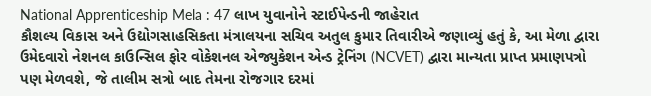National Apprenticeship Mela : 47 લાખ યુવાનોને સ્ટાઈપેન્ડની જાહેરાત
કૌશલ્ય વિકાસ અને ઉદ્યોગસાહસિકતા મંત્રાલયના સચિવ અતુલ કુમાર તિવારીએ જણાવ્યું હતું કે, આ મેળા દ્વારા ઉમેદવારો નેશનલ કાઉન્સિલ ફોર વોકેશનલ એજ્યુકેશન એન્ડ ટ્રેનિંગ (NCVET) દ્વારા માન્યતા પ્રાપ્ત પ્રમાણપત્રો પણ મેળવશે, જે તાલીમ સત્રો બાદ તેમના રોજગાર દરમાં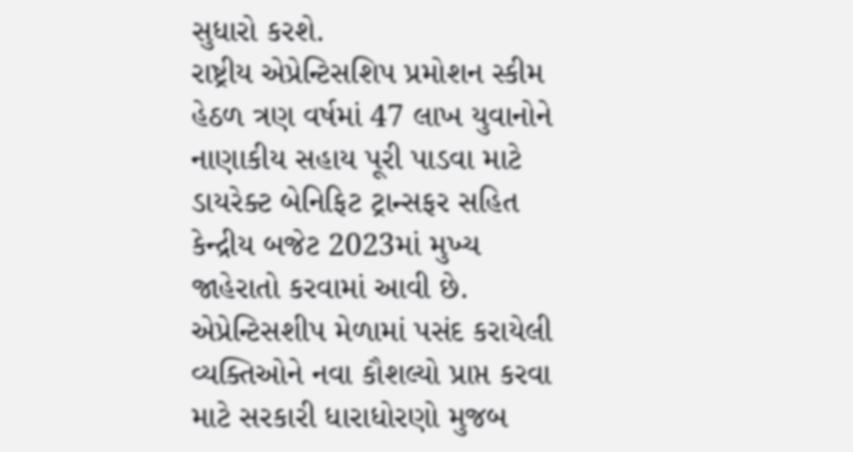સુધારો કરશે.
રાષ્ટ્રીય એપ્રેન્ટિસશિપ પ્રમોશન સ્કીમ હેઠળ ત્રણ વર્ષમાં 47 લાખ યુવાનોને નાણાકીય સહાય પૂરી પાડવા માટે ડાયરેક્ટ બેનિફિટ ટ્રાન્સફર સહિત કેન્દ્રીય બજેટ 2023માં મુખ્ય જાહેરાતો કરવામાં આવી છે. એપ્રેન્ટિસશીપ મેળામાં પસંદ કરાયેલી વ્યક્તિઓને નવા કૌશલ્યો પ્રાપ્ત કરવા માટે સરકારી ધારાધોરણો મુજબ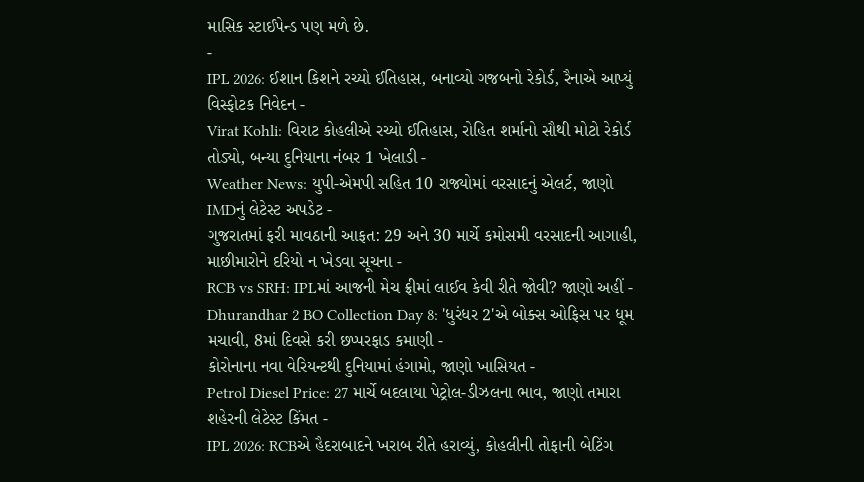માસિક સ્ટાઈપેન્ડ પણ મળે છે.
-
IPL 2026: ઈશાન કિશને રચ્યો ઈતિહાસ, બનાવ્યો ગજબનો રેકોર્ડ, રૈનાએ આપ્યું વિસ્ફોટક નિવેદન -
Virat Kohli: વિરાટ કોહલીએ રચ્યો ઈતિહાસ, રોહિત શર્માનો સૌથી મોટો રેકોર્ડ તોડ્યો, બન્યા દુનિયાના નંબર 1 ખેલાડી -
Weather News: યુપી-એમપી સહિત 10 રાજ્યોમાં વરસાદનું એલર્ટ, જાણો IMDનું લેટેસ્ટ અપડેટ -
ગુજરાતમાં ફરી માવઠાની આફત: 29 અને 30 માર્ચે કમોસમી વરસાદની આગાહી, માછીમારોને દરિયો ન ખેડવા સૂચના -
RCB vs SRH: IPLમાં આજની મેચ ફ્રીમાં લાઈવ કેવી રીતે જોવી? જાણો અહીં -
Dhurandhar 2 BO Collection Day 8: 'ધુરંધર 2'એ બોક્સ ઓફિસ પર ધૂમ મચાવી, 8માં દિવસે કરી છપ્પરફાડ કમાણી -
કોરોનાના નવા વેરિયન્ટથી દુનિયામાં હંગામો, જાણો ખાસિયત -
Petrol Diesel Price: 27 માર્ચે બદલાયા પેટ્રોલ-ડીઝલના ભાવ, જાણો તમારા શહેરની લેટેસ્ટ કિંમત -
IPL 2026: RCBએ હૈદરાબાદને ખરાબ રીતે હરાવ્યું, કોહલીની તોફાની બેટિંગ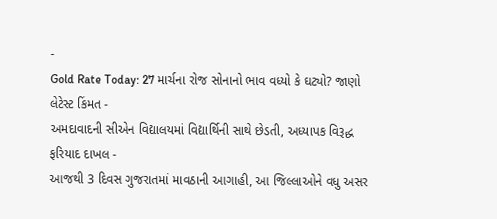-
Gold Rate Today: 27 માર્ચના રોજ સોનાનો ભાવ વધ્યો કે ઘટ્યો? જાણો લેટેસ્ટ કિંમત -
અમદાવાદની સીએન વિદ્યાલયમાં વિદ્યાર્થિની સાથે છેડતી, અધ્યાપક વિરૂદ્ધ ફરિયાદ દાખલ -
આજથી 3 દિવસ ગુજરાતમાં માવઠાની આગાહી, આ જિલ્લાઓને વધુ અસર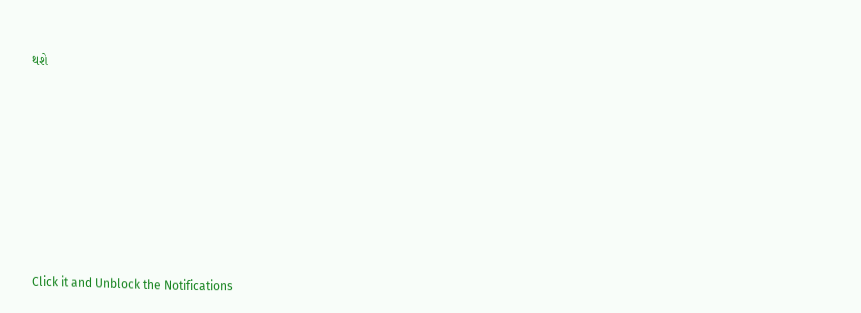થશે








Click it and Unblock the Notifications